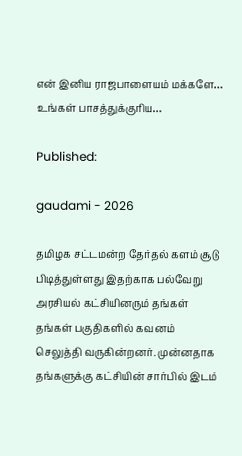என் இனிய ராஜபாளையம் மக்களே… உங்கள் பாசத்துக்குரிய…

Published:

gaudami - 2026

தமிழக சட்டமன்ற தேர்தல் களம் சூடு பிடித்துள்ளது இதற்காக பல்வேறு அரசியல் கட்சியினரும் தங்கள் தங்கள் பகுதிகளில் கவனம் செலுத்தி வருகின்றனர். முன்னதாக தங்களுக்கு கட்சியின் சார்பில் இடம்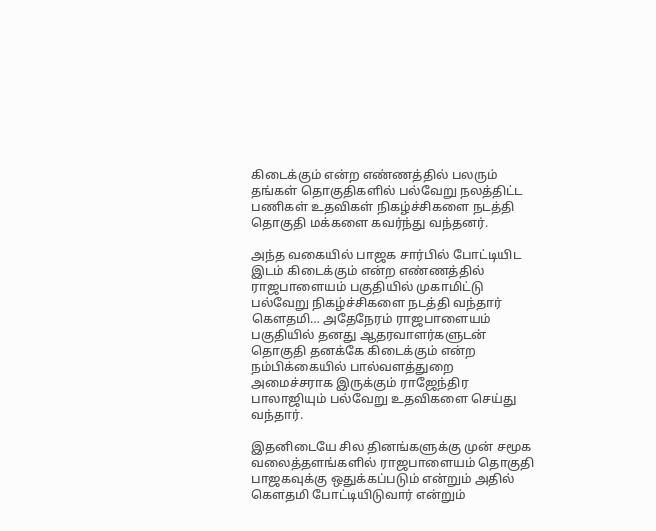கிடைக்கும் என்ற எண்ணத்தில் பலரும் தங்கள் தொகுதிகளில் பல்வேறு நலத்திட்ட பணிகள் உதவிகள் நிகழ்ச்சிகளை நடத்தி தொகுதி மக்களை கவர்ந்து வந்தனர்.

அந்த வகையில் பாஜக சார்பில் போட்டியிட இடம் கிடைக்கும் என்ற எண்ணத்தில் ராஜபாளையம் பகுதியில் முகாமிட்டு பல்வேறு நிகழ்ச்சிகளை நடத்தி வந்தார் கௌதமி… அதேநேரம் ராஜபாளையம் பகுதியில் தனது ஆதரவாளர்களுடன் தொகுதி தனக்கே கிடைக்கும் என்ற நம்பிக்கையில் பால்வளத்துறை அமைச்சராக இருக்கும் ராஜேந்திர பாலாஜியும் பல்வேறு உதவிகளை செய்து வந்தார்.

இதனிடையே சில தினங்களுக்கு முன் சமூக வலைத்தளங்களில் ராஜபாளையம் தொகுதி பாஜகவுக்கு ஒதுக்கப்படும் என்றும் அதில் கௌதமி போட்டியிடுவார் என்றும்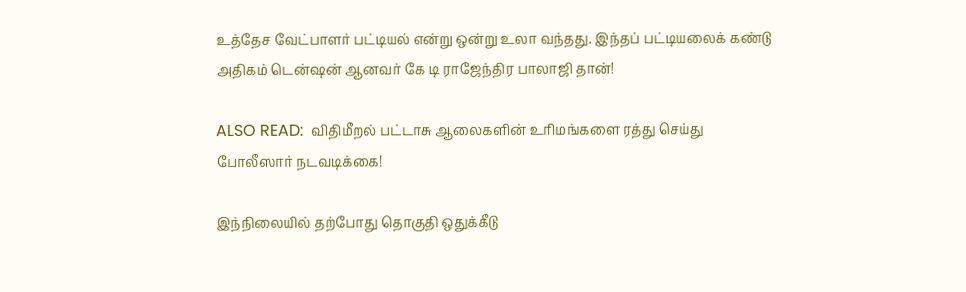உத்தேச வேட்பாளர் பட்டியல் என்று ஒன்று உலா வந்தது. இந்தப் பட்டியலைக் கண்டு அதிகம் டென்ஷன் ஆனவர் கே டி ராஜேந்திர பாலாஜி தான்!

ALSO READ:  விதிமீறல் பட்டாசு ஆலைகளின் உரிமங்களை ரத்து செய்து போலீஸார் நடவடிக்கை!

இந்நிலையில் தற்போது தொகுதி ஒதுக்கீடு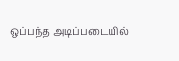ஒப்பந்த அடிப்படையில்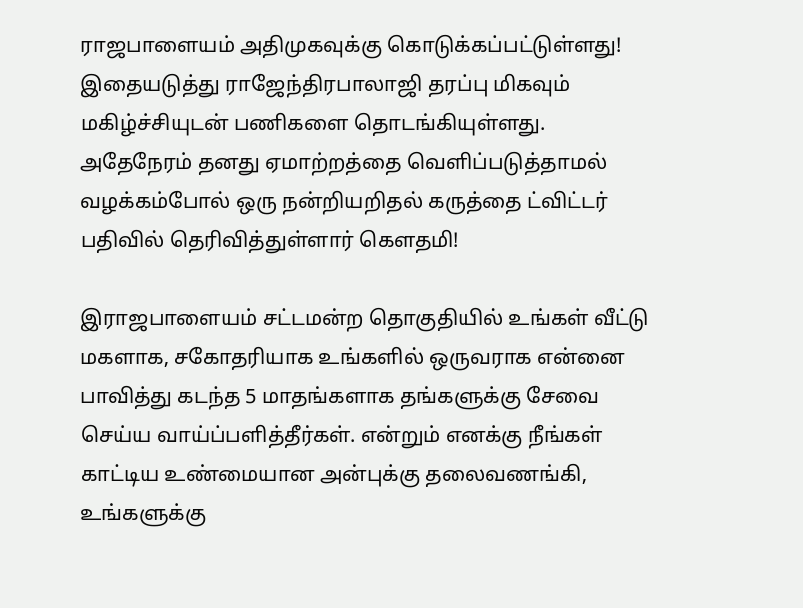ராஜபாளையம் அதிமுகவுக்கு கொடுக்கப்பட்டுள்ளது! இதையடுத்து ராஜேந்திரபாலாஜி தரப்பு மிகவும் மகிழ்ச்சியுடன் பணிகளை தொடங்கியுள்ளது. அதேநேரம் தனது ஏமாற்றத்தை வெளிப்படுத்தாமல் வழக்கம்போல் ஒரு நன்றியறிதல் கருத்தை ட்விட்டர் பதிவில் தெரிவித்துள்ளார் கௌதமி!

இராஜபாளையம் சட்டமன்ற தொகுதியில் உங்கள் வீட்டு மகளாக, சகோதரியாக உங்களில் ஒருவராக என்னை பாவித்து கடந்த 5 மாதங்களாக தங்களுக்கு சேவை செய்ய வாய்ப்பளித்தீர்கள். என்றும் எனக்கு நீங்கள் காட்டிய உண்மையான அன்புக்கு தலைவணங்கி, உங்களுக்கு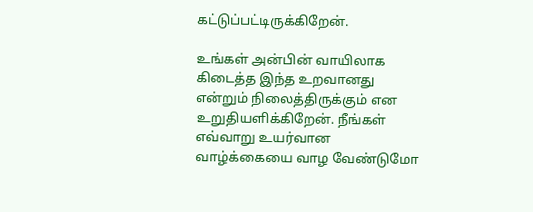கட்டுப்பட்டிருக்கிறேன்.

உங்கள் அன்பின் வாயிலாக கிடைத்த இந்த உறவானது என்றும் நிலைத்திருக்கும் என உறுதியளிக்கிறேன். நீங்கள் எவ்வாறு உயர்வான வாழ்க்கையை வாழ வேண்டுமோ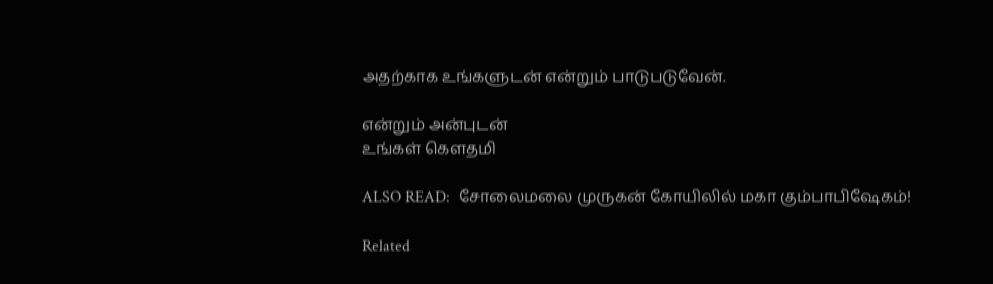அதற்காக உங்களுடன் என்றும் பாடுபடுவேன்.

என்றும் அன்புடன்
உங்கள் கௌதமி

ALSO READ:  சோலைமலை முருகன் கோயிலில் மகா கும்பாபிஷேகம்!

Related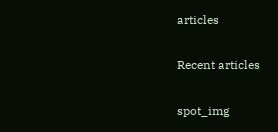articles

Recent articles

spot_img